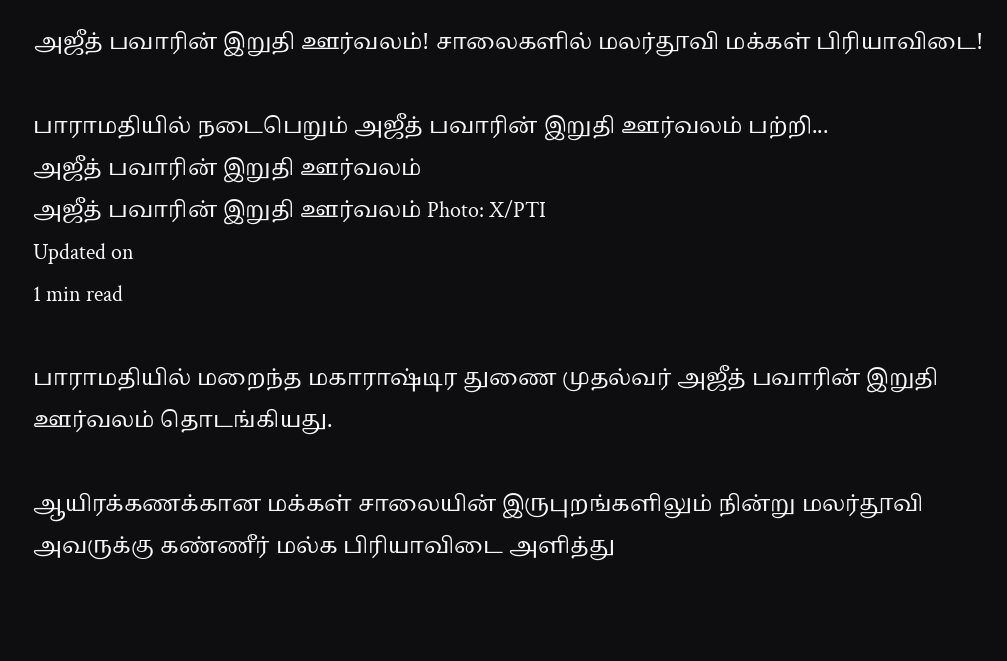அஜீத் பவாரின் இறுதி ஊர்வலம்! சாலைகளில் மலர்தூவி மக்கள் பிரியாவிடை!

பாராமதியில் நடைபெறும் அஜீத் பவாரின் இறுதி ஊர்வலம் பற்றி...
அஜீத் பவாரின் இறுதி ஊர்வலம்
அஜீத் பவாரின் இறுதி ஊர்வலம் Photo: X/PTI
Updated on
1 min read

பாராமதியில் மறைந்த மகாராஷ்டிர துணை முதல்வர் அஜீத் பவாரின் இறுதி ஊர்வலம் தொடங்கியது.

ஆயிரக்கணக்கான மக்கள் சாலையின் இருபுறங்களிலும் நின்று மலர்தூவி அவருக்கு கண்ணீர் மல்க பிரியாவிடை அளித்து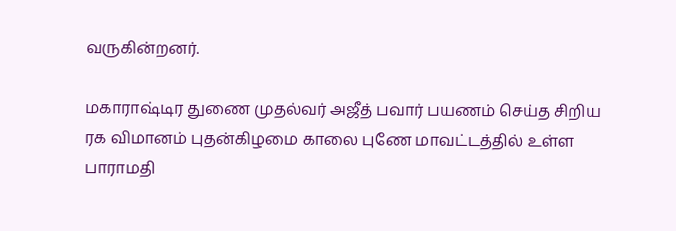வருகின்றனர்.

மகாராஷ்டிர துணை முதல்வர் அஜீத் பவார் பயணம் செய்த சிறிய ரக விமானம் புதன்கிழமை காலை புணே மாவட்டத்தில் உள்ள பாராமதி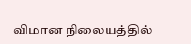விமான நிலையத்தில்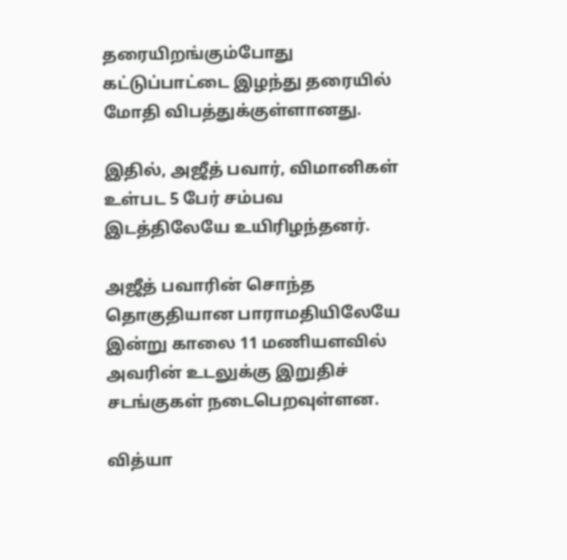தரையிறங்கும்போது கட்டுப்பாட்டை இழந்து தரையில் மோதி விபத்துக்குள்ளானது.

இதில், அஜீத் பவார், விமானிகள் உள்பட 5 பேர் சம்பவ இடத்திலேயே உயிரிழந்தனர்.

அஜீத் பவாரின் சொந்த தொகுதியான பாராமதியிலேயே இன்று காலை 11 மணியளவில் அவரின் உடலுக்கு இறுதிச் சடங்குகள் நடைபெறவுள்ளன.

வித்யா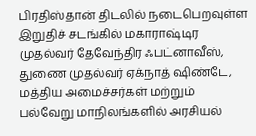பிரதிஸ்தான் திடலில் நடைபெறவுள்ள இறுதிச் சடங்கில் மகாராஷ்டிர முதல்வர் தேவேந்திர ஃபட்னாவீஸ், துணை முதல்வர் ஏக்நாத் ஷிண்டே, மத்திய அமைச்சர்கள் மற்றும் பல்வேறு மாநிலங்களில் அரசியல்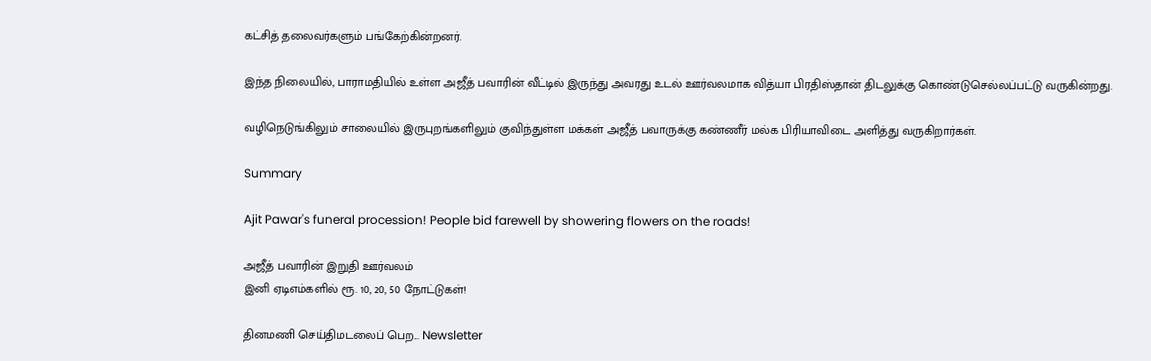கட்சித் தலைவர்களும் பங்கேற்கின்றனர்.

இந்த நிலையில், பாராமதியில் உள்ள அஜீத் பவாரின் வீட்டில் இருந்து அவரது உடல் ஊர்வலமாக வித்யா பிரதிஸ்தான் திடலுக்கு கொண்டுசெல்லப்பட்டு வருகின்றது.

வழிநெடுங்கிலும் சாலையில் இருபுறங்களிலும் குவிந்துள்ள மக்கள் அஜீத் பவாருக்கு கண்ணீர் மல்க பிரியாவிடை அளித்து வருகிறார்கள்.

Summary

Ajit Pawar's funeral procession! People bid farewell by showering flowers on the roads!

அஜீத் பவாரின் இறுதி ஊர்வலம்
இனி ஏடிஎம்களில் ரூ. 10, 20, 50 நோட்டுகள்!

தினமணி செய்திமடலைப் பெற... Newsletter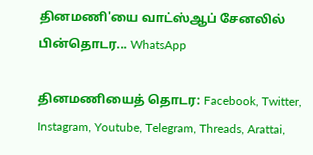தினமணி'யை வாட்ஸ்ஆப் சேனலில் பின்தொடர... WhatsApp

தினமணியைத் தொடர: Facebook, Twitter, Instagram, Youtube, Telegram, Threads, Arattai,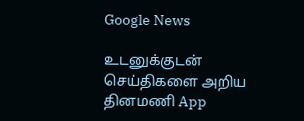Google News

உடனுக்குடன் செய்திகளை அறிய தினமணி App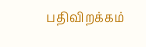பதிவிறக்கம்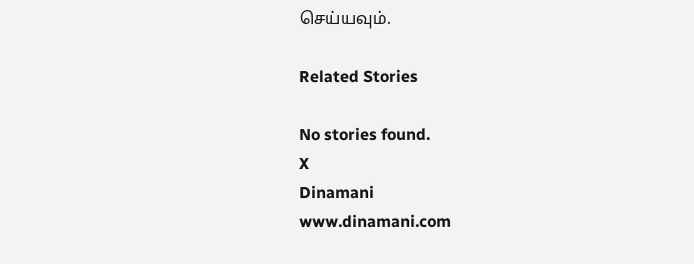செய்யவும்.

Related Stories

No stories found.
X
Dinamani
www.dinamani.com